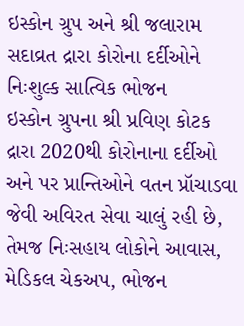ઇસ્કોન ગ્રુપ અને શ્રી જલારામ સદાવ્રત દ્રારા કોરોના દર્દીઓને નિઃશુલ્ક સાત્વિક ભોજન
ઇસ્કોન ગ્રુપના શ્રી પ્રવિણ કોટક દ્રારા 2020થી કોરોનાના દર્દીઓ અને પર પ્રાન્તિઓને વતન પ્રૉચાડવા જેવી અવિરત સેવા ચાલું રહી છે, તેમજ નિઃસહાય લોકોને આવાસ, મેડિકલ ચેકઅપ, ભોજન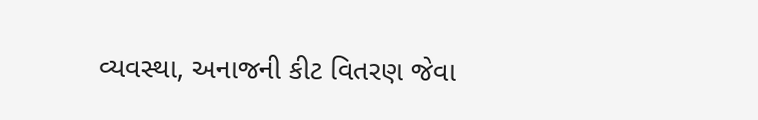વ્યવસ્થા, અનાજની કીટ વિતરણ જેવા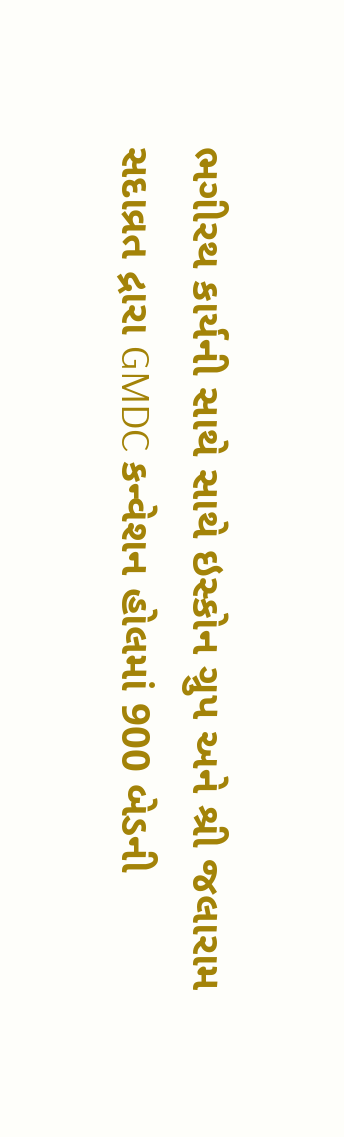ભગીરથ કાર્યની સાથે સાથે ઇસ્કોન ગ્રુપ અને શ્રી જલારામ સદાવ્રત દ્રારા GMDC કન્વેશન હોલમાં 900 બેડની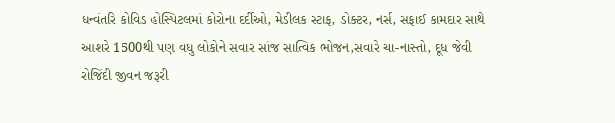ધન્વંતરિ કોવિડ હોસ્પિટલમાં કોરોના દર્દીઓ, મેડીલક સ્ટાફ, ડોક્ટર, નર્સ, સફાઈ કામદાર સાથે આશરે 1500થી પણ વધુ લોકોને સવાર સાંજ સાત્વિક ભોજન,સવારે ચા-નાસ્તો, દૂધ જેવી રોજિંદી જીવન જરૂરી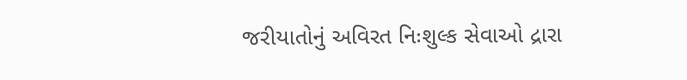જરીયાતોનું અવિરત નિઃશુલ્ક સેવાઓ દ્રારા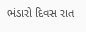ભંડારો દિવસ રાત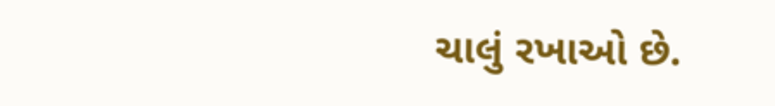ચાલું રખાઓ છે.